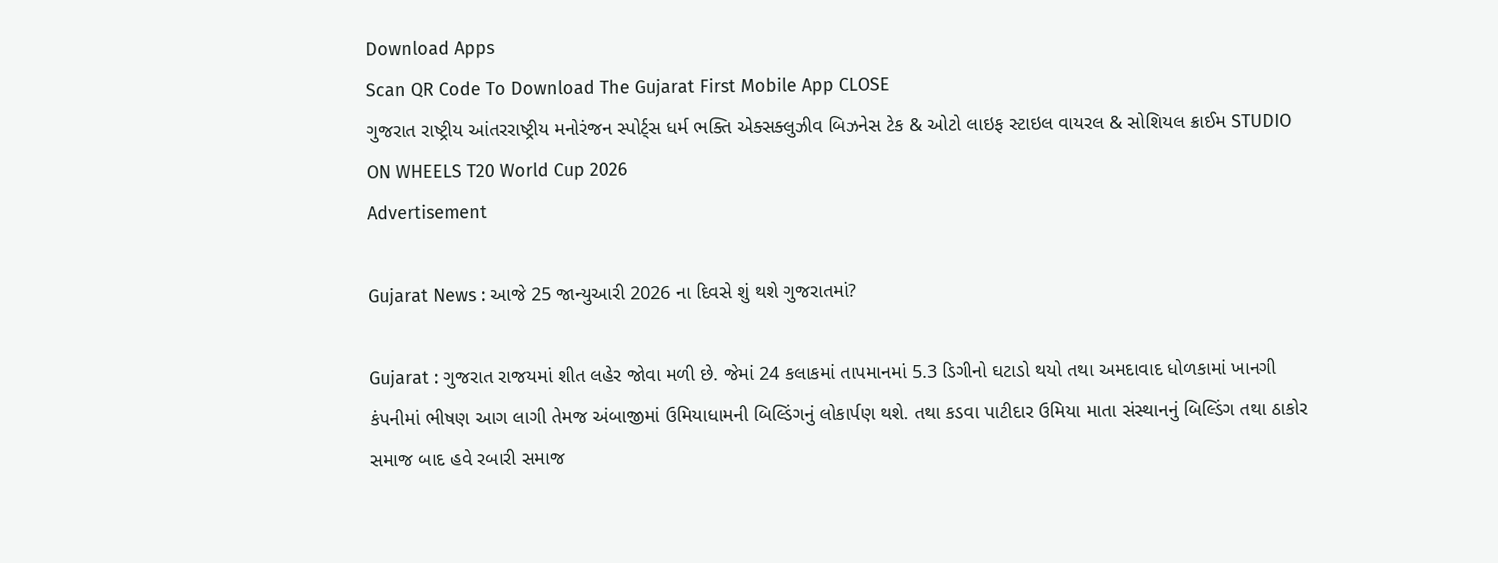Download Apps
Scan QR Code To Download The Gujarat First Mobile App CLOSE
ગુજરાત રાષ્ટ્રીય આંતરરાષ્ટ્રીય મનોરંજન સ્પોર્ટ્સ ધર્મ ભક્તિ એક્સક્લુઝીવ બિઝનેસ ટેક & ઓટો લાઇફ સ્ટાઇલ વાયરલ & સોશિયલ ક્રાઈમ STUDIO ON WHEELS T20 World Cup 2026
Advertisement

Gujarat News : આજે 25 જાન્યુઆરી 2026 ના દિવસે શું થશે ગુજરાતમાં?

Gujarat : ગુજરાત રાજયમાં શીત લહેર જોવા મળી છે. જેમાં 24 કલાકમાં તાપમાનમાં 5.3 ડિગીનો ઘટાડો થયો તથા અમદાવાદ ધોળકામાં ખાનગી કંપનીમાં ભીષણ આગ લાગી તેમજ અંબાજીમાં ઉમિયાધામની બિલ્ડિંગનું લોકાર્પણ થશે. તથા કડવા પાટીદાર ઉમિયા માતા સંસ્થાનનું બિલ્ડિંગ તથા ઠાકોર સમાજ બાદ હવે રબારી સમાજ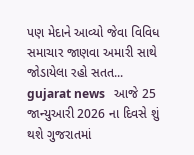પણ મેદાને આવ્યો જેવા વિવિધ સમાચાર જાણવા અમારી સાથે જોડાયેલા રહો સતત...
gujarat news   આજે 25 જાન્યુઆરી 2026 ના દિવસે શું થશે ગુજરાતમાં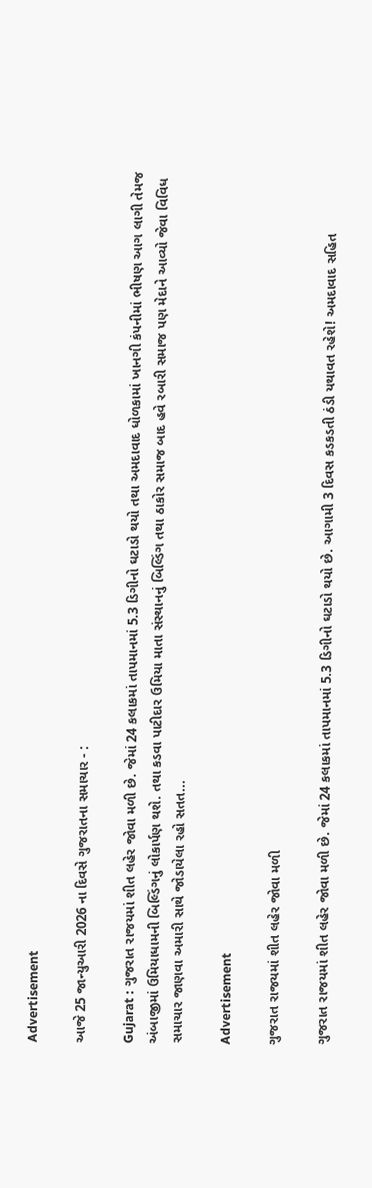Advertisement

આજે 25 જાન્યુઆરી 2026 ના દિવસે ગુજરાતના સમાચાર - :

Gujarat : ગુજરાત રાજયમાં શીત લહેર જોવા મળી છે. જેમાં 24 કલાકમાં તાપમાનમાં 5.3 ડિગીનો ઘટાડો થયો તથા અમદાવાદ ધોળકામાં ખાનગી કંપનીમાં ભીષણ આગ લાગી તેમજ અંબાજીમાં ઉમિયાધામની બિલ્ડિંગનું લોકાર્પણ થશે. તથા કડવા પાટીદાર ઉમિયા માતા સંસ્થાનનું બિલ્ડિંગ તથા ઠાકોર સમાજ બાદ હવે રબારી સમાજ પણ મેદાને આવ્યો જેવા વિવિધ સમાચાર જાણવા અમારી સાથે જોડાયેલા રહો સતત...

Advertisement

ગુજરાત રાજયમાં શીત લહેર જોવા મળી

ગુજરાત રાજયમાં શીત લહેર જોવા મળી છે. જેમાં 24 કલાકમાં તાપમાનમાં 5.3 ડિગીનો ઘટાડો થયો છે. આગામી 3 દિવસ કડકડતી ઠંડી યથાવત રહેશે! અમદાવાદ સહિત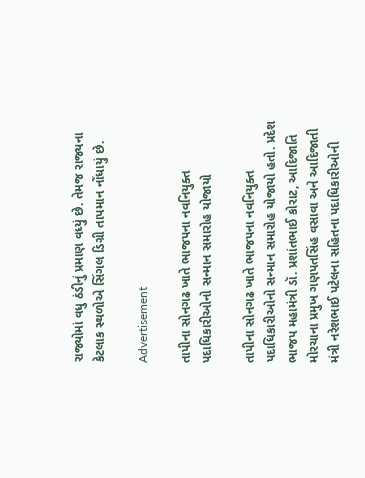રાજ્યોમાં વધુ ઠંડીનું પ્રમાણ વધ્યું છે. તેમજ રાજ્યના કેટલાક સ્થળોએ સિંગલ ડિગ્રી તાપમાન નોંધાયું છે.

Advertisement

તાપીના સોનગઢ ખાતે ભાજપના નવનિયુક્ત પદાધિકારીઓનો સન્માન સમારોહ યોજાયો

તાપીના સોનગઢ ખાતે ભાજપના નવનિયુક્ત પદાધિકારીઓનો સન્માન સમારોહ યોજાયો હતો. પ્રદેશ ભાજપ મહામંત્રી ડૉ. પ્રશાંતભાઈ કોરાટ, આદિજાતિ મોરચાના પ્રમુખ ગણપતસિંહ વસાવા અને આદિજાતી મંત્રી નરેશભાઈ પટેલના સહિતના પદાધિકારીઓની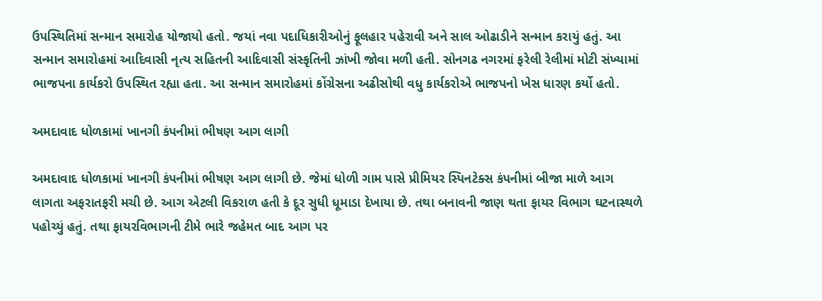ઉપસ્થિતિમાં સન્માન સમારોહ યોજાયો હતો. જયાં નવા પદાધિકારીઓનું ફૂલહાર પહેરાવી અને સાલ ઓઢાડીને સન્માન કરાયું હતું. આ સન્માન સમારોહમાં આદિવાસી નૃત્ય સહિતની આદિવાસી સંસ્કૃતિની ઝાંખી જોવા મળી હતી. સોનગઢ નગરમાં ફરેલી રેલીમાં મોટી સંખ્યામાં ભાજપના કાર્યકરો ઉપસ્થિત રહ્યા હતા. આ સન્માન સમારોહમાં કોંગ્રેસના અઢીસોથી વધુ કાર્યકરોએ ભાજપનો ખેસ ધારણ કર્યો હતો.

અમદાવાદ ધોળકામાં ખાનગી કંપનીમાં ભીષણ આગ લાગી

અમદાવાદ ધોળકામાં ખાનગી કંપનીમાં ભીષણ આગ લાગી છે. જેમાં ધોળી ગામ પાસે પ્રીમિયર સ્પિનટેક્સ કંપનીમાં બીજા માળે આગ લાગતા અફરાતફરી મચી છે. આગ એટલી વિકરાળ હતી કે દૂર સુધી ધૂમાડા દેખાયા છે. તથા બનાવની જાણ થતા ફાયર વિભાગ ઘટનાસ્થળે પહોચ્યું હતું. તથા ફાયરવિભાગની ટીમે ભારે જહેમત બાદ આગ પર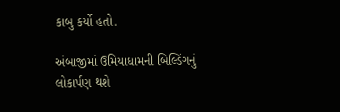કાબુ કર્યો હતો.

અંબાજીમાં ઉમિયાધામની બિલ્ડિંગનું લોકાર્પણ થશે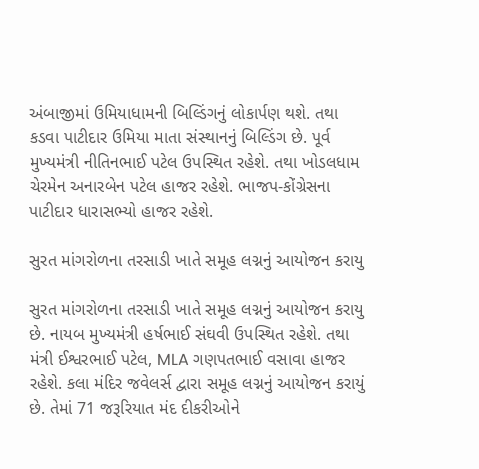અંબાજીમાં ઉમિયાધામની બિલ્ડિંગનું લોકાર્પણ થશે. તથા કડવા પાટીદાર ઉમિયા માતા સંસ્થાનનું બિલ્ડિંગ છે. પૂર્વ મુખ્યમંત્રી નીતિનભાઈ પટેલ ઉપસ્થિત રહેશે. તથા ખોડલધામ ચેરમેન અનારબેન પટેલ હાજર રહેશે. ભાજપ-કોંગ્રેસના પાટીદાર ધારાસભ્યો હાજર રહેશે.

સુરત માંગરોળના તરસાડી ખાતે સમૂહ લગ્નનું આયોજન કરાયુ

સુરત માંગરોળના તરસાડી ખાતે સમૂહ લગ્નનું આયોજન કરાયુ છે. નાયબ મુખ્યમંત્રી હર્ષભાઈ સંઘવી ઉપસ્થિત રહેશે. તથા મંત્રી ઈશ્વરભાઈ પટેલ, MLA ગણપતભાઈ વસાવા હાજર રહેશે. કલા મંદિર જવેલર્સ દ્વારા સમૂહ લગ્નનું આયોજન કરાયું છે. તેમાં 71 જરૂરિયાત મંદ દીકરીઓને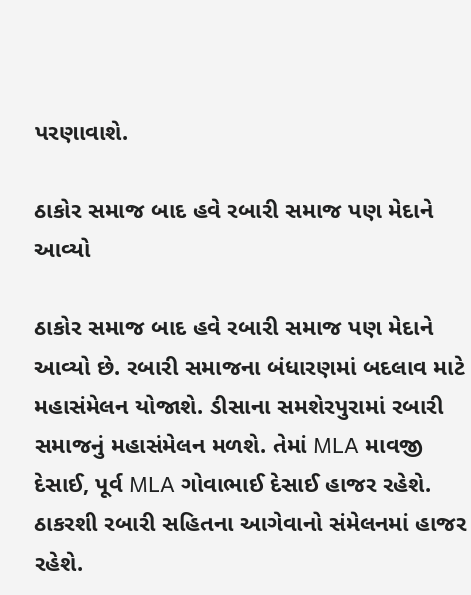પરણાવાશે.

ઠાકોર સમાજ બાદ હવે રબારી સમાજ પણ મેદાને આવ્યો

ઠાકોર સમાજ બાદ હવે રબારી સમાજ પણ મેદાને આવ્યો છે. રબારી સમાજના બંધારણમાં બદલાવ માટે મહાસંમેલન યોજાશે. ડીસાના સમશેરપુરામાં રબારી સમાજનું મહાસંમેલન મળશે. તેમાં MLA માવજી દેસાઈ, પૂર્વ MLA ગોવાભાઈ દેસાઈ હાજર રહેશે. ઠાકરશી રબારી સહિતના આગેવાનો સંમેલનમાં હાજર રહેશે.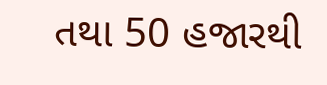તથા 50 હજારથી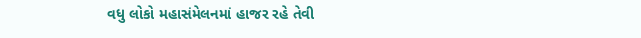વધુ લોકો મહાસંમેલનમાં હાજર રહે તેવી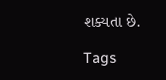શક્યતા છે.

Tags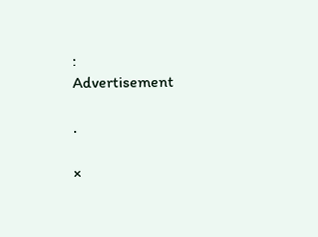:
Advertisement

.

×